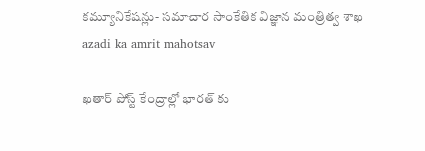కమ్యూనికేషన్లు- సమాచార సాంకేతిక విజ్ఞాన మంత్రిత్వ శాఖ
azadi ka amrit mahotsav

ఖతార్ పోస్ట్ కేంద్రాల్లో భారత్ కు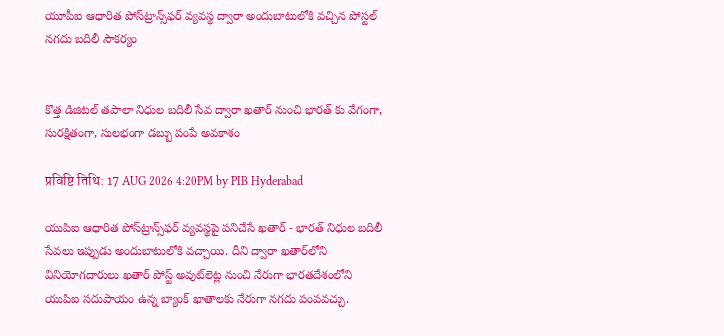యూపీఐ ఆధారిత పోస్‌ట్రాన్స్‌ఫర్ వ్యవస్థ ద్వారా అందుబాటులోకి వచ్చిన పోస్టల్‌ నగదు బదిలీ సౌకర్యం


కొత్త డిజిటల్ తపాలా నిధుల బదిలీ సేవ ద్వారా ఖతార్ నుంచి భారత్ కు వేగంగా, సురక్షితంగా, సులభంగా డబ్బు పంపే అవకాశం

प्रविष्टि तिथि: 17 AUG 2026 4:20PM by PIB Hyderabad

యుపిఐ ఆధారిత పోస్‌ట్రాన్స్‌ఫర్ వ్యవస్థపై పనిచేసే ఖతార్ - భారత్ నిధుల బదిలీ సేవలు ఇప్పుడు అందుబాటులోకి వచ్చాయి. దీని ద్వారా ఖతార్‌లోని వినియోగదారులు ఖతార్ పోస్ట్ అవుట్‌లెట్ల నుంచి నేరుగా భారతదేశంలోని యుపిఐ సదుపాయం ఉన్న బ్యాంక్ ఖాతాలకు నేరుగా నగదు పంపవచ్చు.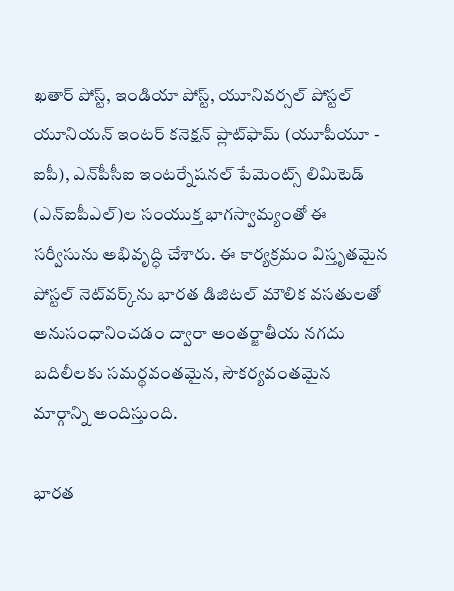ఖతార్ పోస్ట్, ఇండియా పోస్ట్, యూనివర్సల్ పోస్టల్ యూనియన్ ఇంటర్ కనెక్షన్ ప్లాట్‌ఫామ్ (యూపీయూ - ఐపీ), ఎన్‌పీసీఐ ఇంటర్నేషనల్ పేమెంట్స్ లిమిటెడ్ (ఎన్ఐపీఎల్)ల సంయుక్త భాగస్వామ్యంతో ఈ సర్వీసును అభివృద్ధి చేశారు. ఈ కార్యక్రమం విస్తృతమైన పోస్టల్‌ నెట్‌వర్క్‌ను భారత డిజిటల్‌ మౌలిక వసతులతో అనుసంధానించడం ద్వారా అంతర్జాతీయ నగదు బదిలీలకు సమర్థవంతమైన, సౌకర్యవంతమైన మార్గాన్ని అందిస్తుంది.

భారత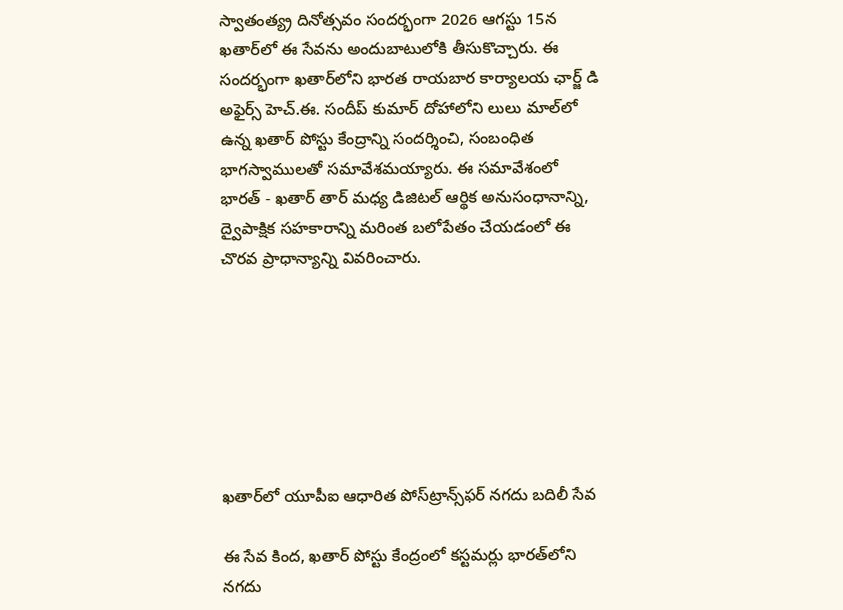స్వాతంత్య్ర దినోత్సవం సందర్భంగా 2026 ఆగస్టు 15న ఖతార్‌లో ఈ సేవను అందుబాటులోకి తీసుకొచ్చారు. ఈ సందర్భంగా ఖతార్‌లోని భారత రాయబార కార్యాలయ ఛార్జ్‌ డి అఫైర్స్‌ హెచ్‌.ఈ. సందీప్‌ కుమార్‌ దోహాలోని లులు మాల్‌లో ఉన్న ఖతార్‌ పోస్టు కేంద్రాన్ని సందర్శించి, సంబంధిత భాగస్వాములతో సమావేశమయ్యారు. ఈ సమావేశంలో భారత్‌ - ఖతార్ తార్‌ మధ్య డిజిటల్‌ ఆర్థిక అనుసంధానాన్ని, ద్వైపాక్షిక సహకారాన్ని మరింత బలోపేతం చేయడంలో ఈ చొరవ ప్రాధాన్యాన్ని వివరించారు.







ఖతార్‌లో యూపీఐ ఆధారిత పోస్‌ట్రాన్స్‌ఫర్‌ నగదు బదిలీ సేవ

ఈ సేవ కింద, ఖతార్‌ పోస్టు కేంద్రంలో కస్టమర్లు భారత్‌లోని నగదు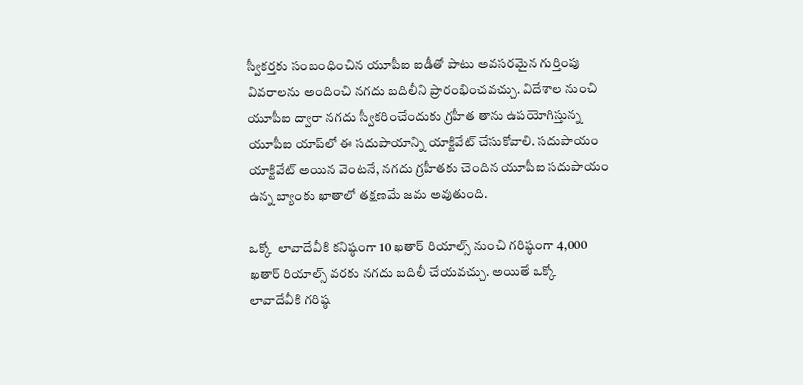స్వీకర్తకు సంబంధించిన యూపీఐ ఐడీతో పాటు అవసరమైన గుర్తింపు వివరాలను అందించి నగదు బదిలీని ప్రారంభించవచ్చు. విదేశాల నుంచి యూపీఐ ద్వారా నగదు స్వీకరించేందుకు గ్రహీత తాను ఉపయోగిస్తున్న యూపీఐ యాప్‌లో ఈ సదుపాయాన్ని యాక్టివేట్‌ చేసుకోవాలి. సదుపాయం యాక్టివేట్‌ అయిన వెంటనే, నగదు గ్రహీతకు చెందిన యూపీఐ సదుపాయం ఉన్న బ్యాంకు ఖాతాలో తక్షణమే జమ అవుతుంది.

ఒక్కో  లావాదేవీకి కనిష్ఠంగా 10 ఖతార్‌ రియాల్స్‌ నుంచి గరిష్ఠంగా 4,000 ఖతార్‌ రియాల్స్‌ వరకు నగదు బదిలీ చేయవచ్చు. అయితే ఒక్కో లావాదేవీకి గరిష్ఠ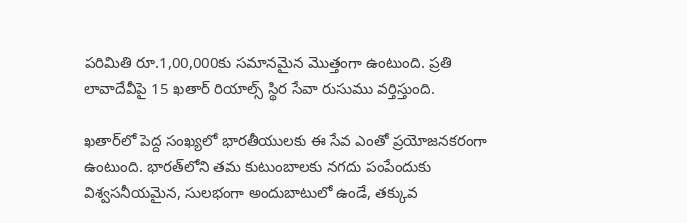పరిమితి రూ.1,00,000కు సమానమైన మొత్తంగా ఉంటుంది. ప్రతి లావాదేవీపై 15 ఖతార్‌ రియాల్స్‌ స్థిర సేవా రుసుము వర్తిస్తుంది.

ఖతార్‌లో పెద్ద సంఖ్యలో భారతీయులకు ఈ సేవ ఎంతో ప్రయోజనకరంగా ఉంటుంది. భారత్‌లోని తమ కుటుంబాలకు నగదు పంపేందుకు విశ్వసనీయమైన, సులభంగా అందుబాటులో ఉండే, తక్కువ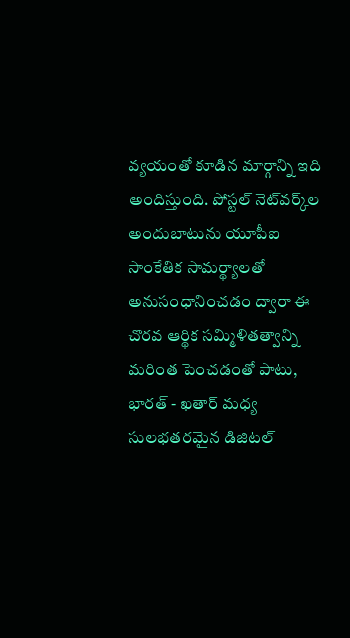వ్యయంతో కూడిన మార్గాన్ని ఇది అందిస్తుంది. పోస్టల్‌ నెట్‌వర్క్‌ల అందుబాటును యూపీఐ సాంకేతిక సామర్థ్యాలతో అనుసంధానించడం ద్వారా ఈ చొరవ ఆర్థిక సమ్మిళితత్వాన్ని మరింత పెంచడంతో పాటు, భారత్‌ - ఖతార్‌ మధ్య సులభతరమైన డిజిటల్‌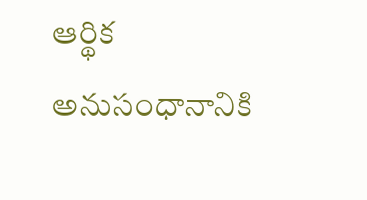ఆర్థిక అనుసంధానానికి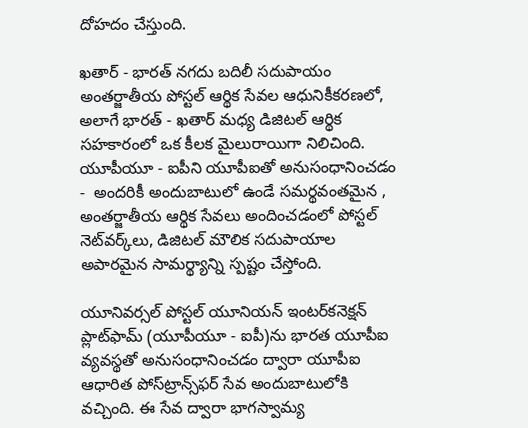దోహదం చేస్తుంది.

ఖతార్ - భారత్‌ నగదు బదిలీ సదుపాయం అంతర్జాతీయ పోస్టల్‌ ఆర్థిక సేవల ఆధునికీకరణలో, అలాగే భారత్‌ - ఖతార్ మధ్య డిజిటల్‌ ఆర్థిక సహకారంలో ఒక కీలక మైలురాయిగా నిలిచింది. యూపీయూ - ఐపీని యూపీఐతో అనుసంధానించడం -  అందరికీ అందుబాటులో ఉండే సమర్థవంతమైన , అంతర్జాతీయ ఆర్థిక సేవలు అందించడంలో పోస్టల్‌ నెట్‌వర్క్‌లు, డిజిటల్‌ మౌలిక సదుపాయాల అపారమైన సామర్థ్యాన్ని స్పష్టం చేస్తోంది.

యూనివర్సల్‌ పోస్టల్‌ యూనియన్‌ ఇంటర్‌కనెక్షన్‌ ప్లాట్‌ఫామ్‌ (యూపీయూ - ఐపీ)ను భారత యూపీఐ వ్యవస్థతో అనుసంధానించడం ద్వారా యూపీఐ ఆధారిత పోస్‌ట్రాన్స్‌ఫర్‌ సేవ అందుబాటులోకి వచ్చింది. ఈ సేవ ద్వారా భాగస్వామ్య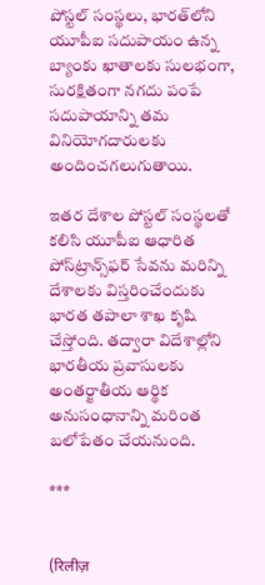పోస్టల్‌ సంస్థలు, భారత్‌లోని యూపీఐ సదుపాయం ఉన్న బ్యాంకు ఖాతాలకు సులభంగా, సురక్షితంగా నగదు పంపే సదుపాయాన్ని తమ వినియోగదారులకు అందించగలుగుతాయి.

ఇతర దేశాల పోస్టల్‌ సంస్థలతో  కలిసి యూపీఐ ఆధారిత పోస్‌ట్రాన్స్‌ఫర్‌ సేవను మరిన్ని దేశాలకు విస్తరించేందుకు భారత తపాలా శాఖ కృషి చేస్తోంది. తద్వారా విదేశాల్లోని భారతీయ ప్రవాసులకు అంతర్జాతీయ ఆర్థిక అనుసంధానాన్ని మరింత బలోపేతం చేయనుంది.

***


(रिलीज़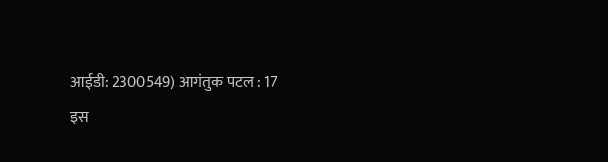आईडी: 2300549) आगंतुक पटल : 17
इस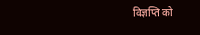विज्ञप्ति को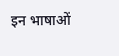इन भाषाओं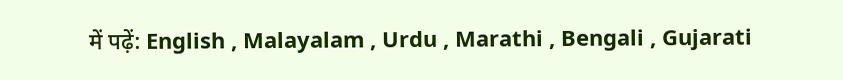में पढ़ें: English , Malayalam , Urdu , Marathi , Bengali , Gujarati